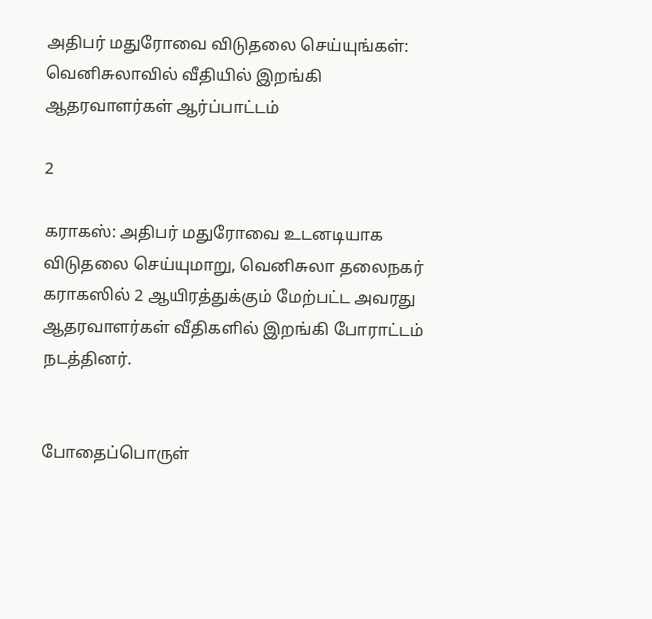அதிபர் மதுரோவை விடுதலை செய்யுங்கள்: வெனிசுலாவில் வீதியில் இறங்கி ஆதரவாளர்கள் ஆர்ப்பாட்டம்

2

கராகஸ்: அதிபர் மதுரோவை உடனடியாக விடுதலை செய்யுமாறு, வெனிசுலா தலைநகர் கராகஸில் 2 ஆயிரத்துக்கும் மேற்பட்ட அவரது ஆதரவாளர்கள் வீதிகளில் இறங்கி போராட்டம் நடத்தினர்.


போதைப்பொருள்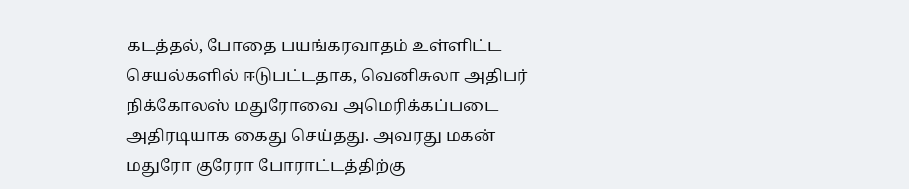கடத்தல், போதை பயங்கரவாதம் உள்ளிட்ட செயல்களில் ஈடுபட்டதாக, வெனிசுலா அதிபர் நிக்கோலஸ் மதுரோவை அமெரிக்கப்படை அதிரடியாக கைது செய்தது. அவரது மகன் மதுரோ குரேரா போராட்டத்திற்கு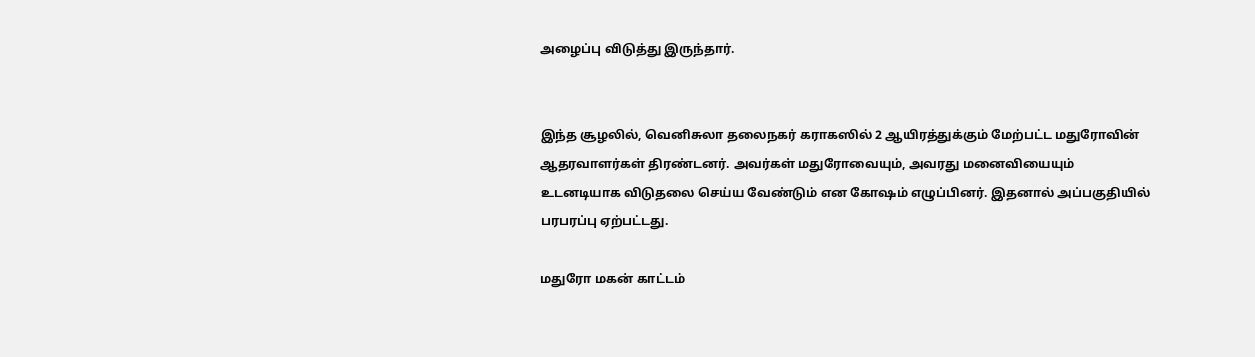அழைப்பு விடுத்து இருந்தார்.


இந்த சூழலில், வெனிசுலா தலைநகர் கராகஸில் 2 ஆயிரத்துக்கும் மேற்பட்ட மதுரோவின் ஆதரவாளர்கள் திரண்டனர். அவர்கள் மதுரோவையும், அவரது மனைவியையும் உடனடியாக விடுதலை செய்ய வேண்டும் என கோஷம் எழுப்பினர். இதனால் அப்பகுதியில் பரபரப்பு ஏற்பட்டது.

மதுரோ மகன் காட்டம்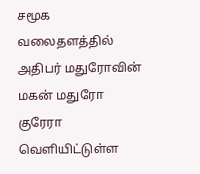சமூக வலைதளத்தில் அதிபர் மதுரோவின் மகன் மதுரோ குரேரா வெளியிட்டுள்ள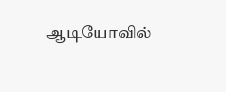ஆடியோவில்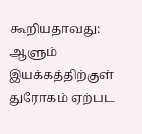கூறியதாவது: ஆளும் இயக்கத்திற்குள் துரோகம் ஏற்பட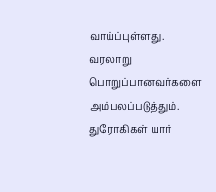வாய்ப்புள்ளது. வரலாறு பொறுப்பானவர்களை அம்பலப்படுத்தும். துரோகிகள் யார்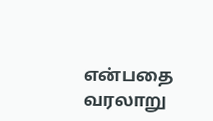என்பதை வரலாறு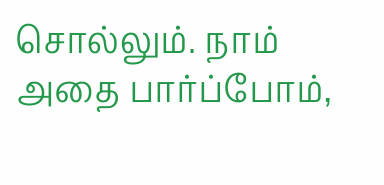சொல்லும். நாம் அதை பார்ப்போம்,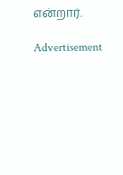என்றார்.

Advertisement